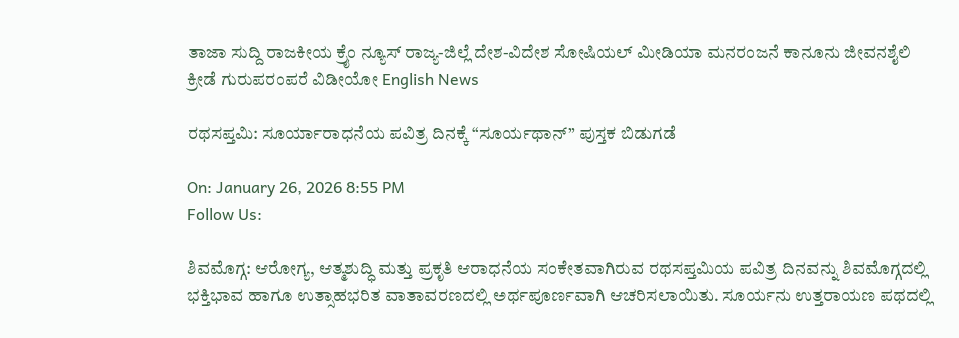ತಾಜಾ ಸುದ್ದಿ ರಾಜಕೀಯ ಕ್ರೈಂ ನ್ಯೂಸ್ ರಾಜ್ಯ-ಜಿಲ್ಲೆ ದೇಶ-ವಿದೇಶ ಸೋಷಿಯಲ್ ಮೀಡಿಯಾ ಮನರಂಜನೆ ಕಾನೂನು ಜೀವನಶೈಲಿ ಕ್ರೀಡೆ ಗುರುಪರಂಪರೆ ವಿಡೀಯೋ English News

ರಥಸಪ್ತಮಿ: ಸೂರ್ಯಾರಾಧನೆಯ ಪವಿತ್ರ ದಿನಕ್ಕೆ “ಸೂರ್ಯಥಾನ್” ಪುಸ್ತಕ ಬಿಡುಗಡೆ

On: January 26, 2026 8:55 PM
Follow Us:

ಶಿವಮೊಗ್ಗ: ಆರೋಗ್ಯ, ಆತ್ಮಶುದ್ಧಿ ಮತ್ತು ಪ್ರಕೃತಿ ಆರಾಧನೆಯ ಸಂಕೇತವಾಗಿರುವ ರಥಸಪ್ತಮಿಯ ಪವಿತ್ರ ದಿನವನ್ನು ಶಿವಮೊಗ್ಗದಲ್ಲಿ ಭಕ್ತಿಭಾವ ಹಾಗೂ ಉತ್ಸಾಹಭರಿತ ವಾತಾವರಣದಲ್ಲಿ ಅರ್ಥಪೂರ್ಣವಾಗಿ ಆಚರಿಸಲಾಯಿತು. ಸೂರ್ಯನು ಉತ್ತರಾಯಣ ಪಥದಲ್ಲಿ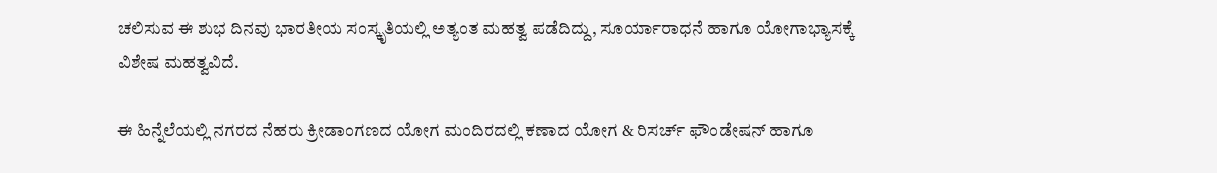ಚಲಿಸುವ ಈ ಶುಭ ದಿನವು ಭಾರತೀಯ ಸಂಸ್ಕೃತಿಯಲ್ಲಿ ಅತ್ಯಂತ ಮಹತ್ವ ಪಡೆದಿದ್ದು, ಸೂರ್ಯಾರಾಧನೆ ಹಾಗೂ ಯೋಗಾಭ್ಯಾಸಕ್ಕೆ ವಿಶೇಷ ಮಹತ್ವವಿದೆ.

ಈ ಹಿನ್ನೆಲೆಯಲ್ಲಿ ನಗರದ ನೆಹರು ಕ್ರೀಡಾಂಗಣದ ಯೋಗ ಮಂದಿರದಲ್ಲಿ ಕಣಾದ ಯೋಗ & ರಿಸರ್ಚ್ ಫೌಂಡೇಷನ್ ಹಾಗೂ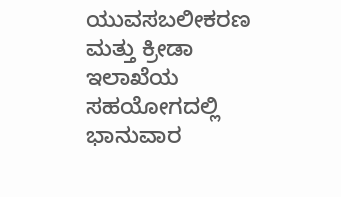ಯುವಸಬಲೀಕರಣ ಮತ್ತು ಕ್ರೀಡಾ ಇಲಾಖೆಯ ಸಹಯೋಗದಲ್ಲಿ ಭಾನುವಾರ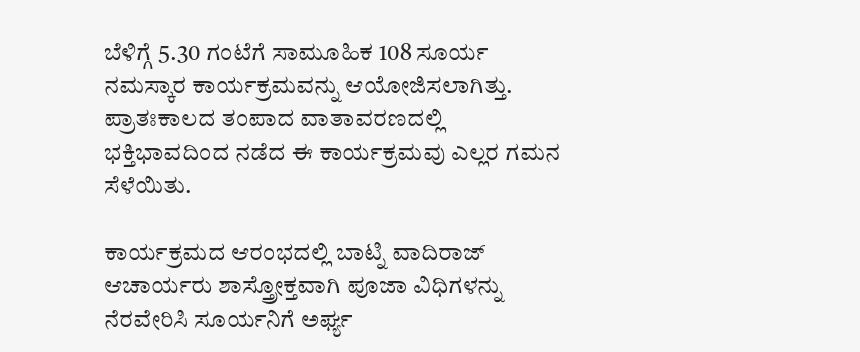ಬೆಳಿಗ್ಗೆ 5.30 ಗಂಟೆಗೆ ಸಾಮೂಹಿಕ 108 ಸೂರ್ಯ ನಮಸ್ಕಾರ ಕಾರ್ಯಕ್ರಮವನ್ನು ಆಯೋಜಿಸಲಾಗಿತ್ತು. ಪ್ರಾತಃಕಾಲದ ತಂಪಾದ ವಾತಾವರಣದಲ್ಲಿ ಭಕ್ತಿಭಾವದಿಂದ ನಡೆದ ಈ ಕಾರ್ಯಕ್ರಮವು ಎಲ್ಲರ ಗಮನ ಸೆಳೆಯಿತು.

ಕಾರ್ಯಕ್ರಮದ ಆರಂಭದಲ್ಲಿ ಬಾಟ್ನಿ ವಾದಿರಾಜ್ ಆಚಾರ್ಯರು ಶಾಸ್ತ್ರೋಕ್ತವಾಗಿ ಪೂಜಾ ವಿಧಿಗಳನ್ನು ನೆರವೇರಿಸಿ ಸೂರ್ಯನಿಗೆ ಅರ್ಘ್ಯ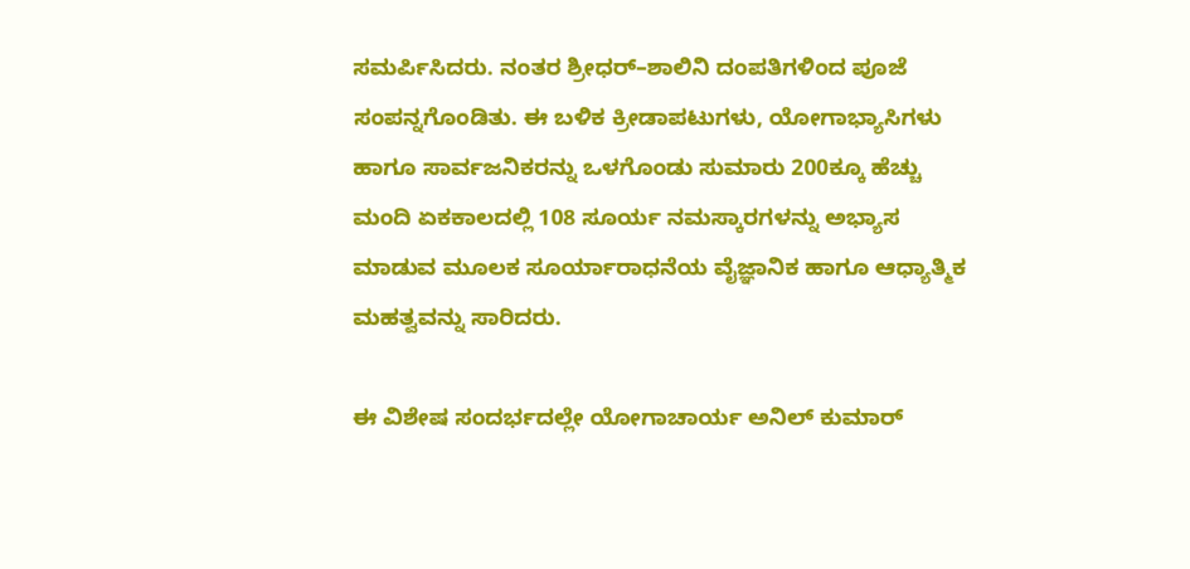ಸಮರ್ಪಿಸಿದರು. ನಂತರ ಶ್ರೀಧರ್–ಶಾಲಿನಿ ದಂಪತಿಗಳಿಂದ ಪೂಜೆ ಸಂಪನ್ನಗೊಂಡಿತು. ಈ ಬಳಿಕ ಕ್ರೀಡಾಪಟುಗಳು, ಯೋಗಾಭ್ಯಾಸಿಗಳು ಹಾಗೂ ಸಾರ್ವಜನಿಕರನ್ನು ಒಳಗೊಂಡು ಸುಮಾರು 200ಕ್ಕೂ ಹೆಚ್ಚು ಮಂದಿ ಏಕಕಾಲದಲ್ಲಿ 108 ಸೂರ್ಯ ನಮಸ್ಕಾರಗಳನ್ನು ಅಭ್ಯಾಸ ಮಾಡುವ ಮೂಲಕ ಸೂರ್ಯಾರಾಧನೆಯ ವೈಜ್ಞಾನಿಕ ಹಾಗೂ ಆಧ್ಯಾತ್ಮಿಕ ಮಹತ್ವವನ್ನು ಸಾರಿದರು.

ಈ ವಿಶೇಷ ಸಂದರ್ಭದಲ್ಲೇ ಯೋಗಾಚಾರ್ಯ ಅನಿಲ್ ಕುಮಾರ್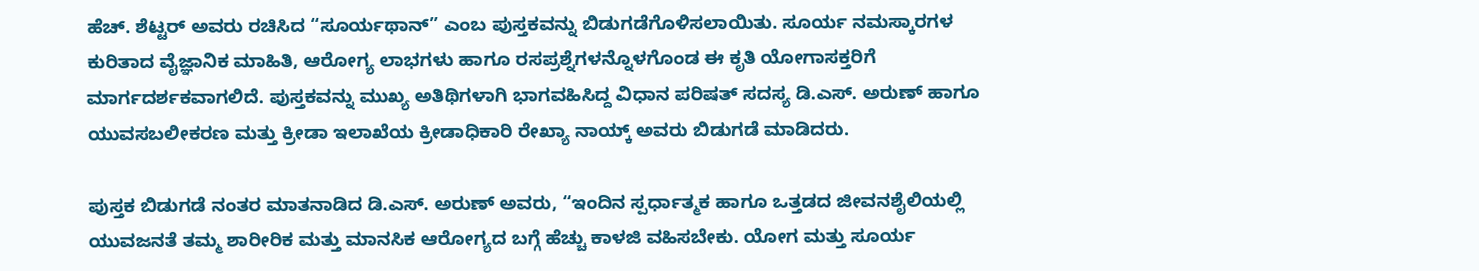ಹೆಚ್. ಶೆಟ್ಟರ್ ಅವರು ರಚಿಸಿದ “ಸೂರ್ಯಥಾನ್” ಎಂಬ ಪುಸ್ತಕವನ್ನು ಬಿಡುಗಡೆಗೊಳಿಸಲಾಯಿತು. ಸೂರ್ಯ ನಮಸ್ಕಾರಗಳ ಕುರಿತಾದ ವೈಜ್ಞಾನಿಕ ಮಾಹಿತಿ, ಆರೋಗ್ಯ ಲಾಭಗಳು ಹಾಗೂ ರಸಪ್ರಶ್ನೆಗಳನ್ನೊಳಗೊಂಡ ಈ ಕೃತಿ ಯೋಗಾಸಕ್ತರಿಗೆ ಮಾರ್ಗದರ್ಶಕವಾಗಲಿದೆ. ಪುಸ್ತಕವನ್ನು ಮುಖ್ಯ ಅತಿಥಿಗಳಾಗಿ ಭಾಗವಹಿಸಿದ್ದ ವಿಧಾನ ಪರಿಷತ್ ಸದಸ್ಯ ಡಿ.ಎಸ್. ಅರುಣ್ ಹಾಗೂ ಯುವಸಬಲೀಕರಣ ಮತ್ತು ಕ್ರೀಡಾ ಇಲಾಖೆಯ ಕ್ರೀಡಾಧಿಕಾರಿ ರೇಖ್ಯಾ ನಾಯ್ಕ್ ಅವರು ಬಿಡುಗಡೆ ಮಾಡಿದರು.

ಪುಸ್ತಕ ಬಿಡುಗಡೆ ನಂತರ ಮಾತನಾಡಿದ ಡಿ.ಎಸ್. ಅರುಣ್ ಅವರು, “ಇಂದಿನ ಸ್ಪರ್ಧಾತ್ಮಕ ಹಾಗೂ ಒತ್ತಡದ ಜೀವನಶೈಲಿಯಲ್ಲಿ ಯುವಜನತೆ ತಮ್ಮ ಶಾರೀರಿಕ ಮತ್ತು ಮಾನಸಿಕ ಆರೋಗ್ಯದ ಬಗ್ಗೆ ಹೆಚ್ಚು ಕಾಳಜಿ ವಹಿಸಬೇಕು. ಯೋಗ ಮತ್ತು ಸೂರ್ಯ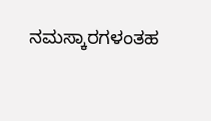ನಮಸ್ಕಾರಗಳಂತಹ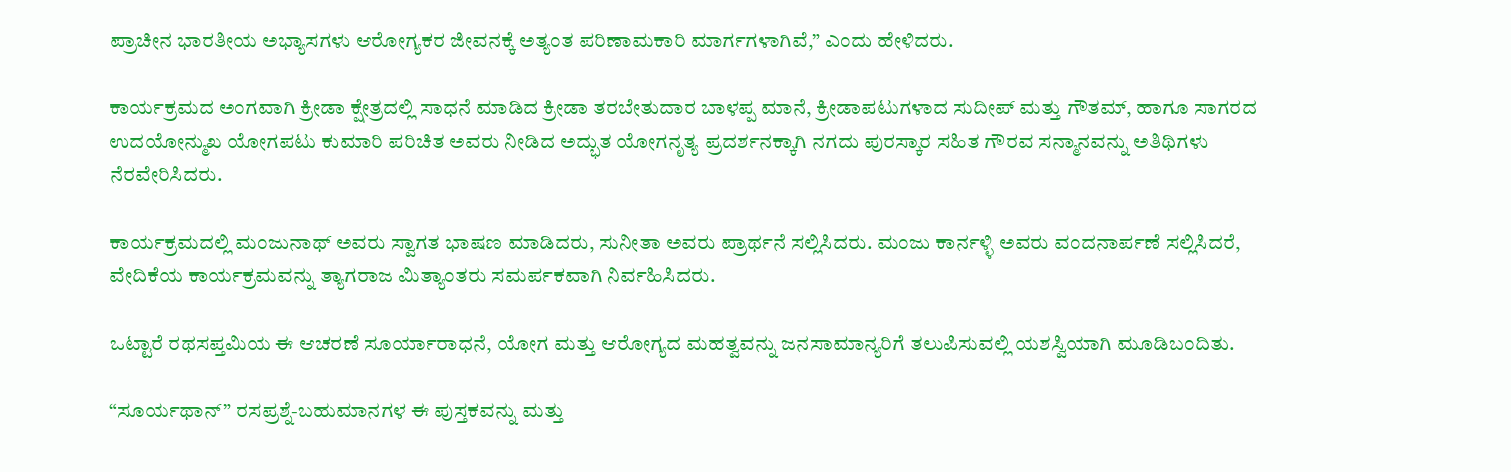ಪ್ರಾಚೀನ ಭಾರತೀಯ ಅಭ್ಯಾಸಗಳು ಆರೋಗ್ಯಕರ ಜೀವನಕ್ಕೆ ಅತ್ಯಂತ ಪರಿಣಾಮಕಾರಿ ಮಾರ್ಗಗಳಾಗಿವೆ,” ಎಂದು ಹೇಳಿದರು.

ಕಾರ್ಯಕ್ರಮದ ಅಂಗವಾಗಿ ಕ್ರೀಡಾ ಕ್ಷೇತ್ರದಲ್ಲಿ ಸಾಧನೆ ಮಾಡಿದ ಕ್ರೀಡಾ ತರಬೇತುದಾರ ಬಾಳಪ್ಪ ಮಾನೆ, ಕ್ರೀಡಾಪಟುಗಳಾದ ಸುದೀಪ್ ಮತ್ತು ಗೌತಮ್, ಹಾಗೂ ಸಾಗರದ ಉದಯೋನ್ಮುಖ ಯೋಗಪಟು ಕುಮಾರಿ ಪರಿಚಿತ ಅವರು ನೀಡಿದ ಅದ್ಭುತ ಯೋಗನೃತ್ಯ ಪ್ರದರ್ಶನಕ್ಕಾಗಿ ನಗದು ಪುರಸ್ಕಾರ ಸಹಿತ ಗೌರವ ಸನ್ಮಾನವನ್ನು ಅತಿಥಿಗಳು ನೆರವೇರಿಸಿದರು.

ಕಾರ್ಯಕ್ರಮದಲ್ಲಿ ಮಂಜುನಾಥ್ ಅವರು ಸ್ವಾಗತ ಭಾಷಣ ಮಾಡಿದರು, ಸುನೀತಾ ಅವರು ಪ್ರಾರ್ಥನೆ ಸಲ್ಲಿಸಿದರು. ಮಂಜು ಕಾರ್ನಳ್ಳಿ ಅವರು ವಂದನಾರ್ಪಣೆ ಸಲ್ಲಿಸಿದರೆ, ವೇದಿಕೆಯ ಕಾರ್ಯಕ್ರಮವನ್ನು ತ್ಯಾಗರಾಜ ಮಿತ್ಯಾಂತರು ಸಮರ್ಪಕವಾಗಿ ನಿರ್ವಹಿಸಿದರು.

ಒಟ್ಟಾರೆ ರಥಸಪ್ತಮಿಯ ಈ ಆಚರಣೆ ಸೂರ್ಯಾರಾಧನೆ, ಯೋಗ ಮತ್ತು ಆರೋಗ್ಯದ ಮಹತ್ವವನ್ನು ಜನಸಾಮಾನ್ಯರಿಗೆ ತಲುಪಿಸುವಲ್ಲಿ ಯಶಸ್ವಿಯಾಗಿ ಮೂಡಿಬಂದಿತು.

“ಸೂರ್ಯಥಾನ್” ರಸಪ್ರಶ್ನೆ-ಬಹುಮಾನಗಳ ಈ ಪುಸ್ತಕವನ್ನು ಮತ್ತು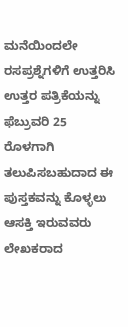ಮನೆಯಿಂದಲೇ‌ ರಸಪ್ರಶ್ನೆಗಳಿಗೆ ಉತ್ತರಿಸಿ ಉತ್ತರ ಪತ್ರಿಕೆಯನ್ನು ಫೆಬ್ರುವರಿ 25 ರೊಳಗಾಗಿ ತಲುಪಿಸಬಹುದಾದ ಈ ಪುಸ್ತಕವನ್ನು ಕೊಳ್ಳಲು ಆಸಕ್ತಿ ಇರುವವರು ಲೇಖಕರಾದ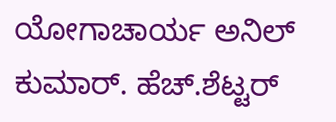ಯೋಗಾಚಾರ್ಯ ಅನಿಲ್ ಕುಮಾರ್. ಹೆಚ್.ಶೆಟ್ಟರ್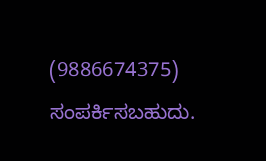(9886674375) ಸಂಪರ್ಕಿಸಬಹುದು.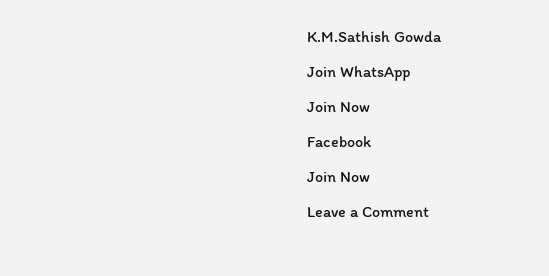K.M.Sathish Gowda

Join WhatsApp

Join Now

Facebook

Join Now

Leave a Comment